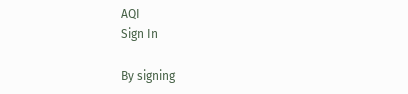AQI
Sign In

By signing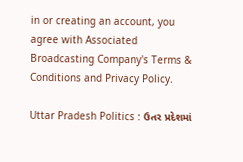in or creating an account, you agree with Associated Broadcasting Company's Terms & Conditions and Privacy Policy.

Uttar Pradesh Politics : ઉતર પ્રદેશમાં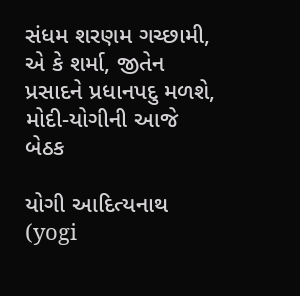સંધમ શરણમ ગચ્છામી, એ કે શર્મા, જીતેન પ્રસાદને પ્રધાનપદુ મળશે, મોદી-યોગીની આજે બેઠક

યોગી આદિત્યનાથ (yogi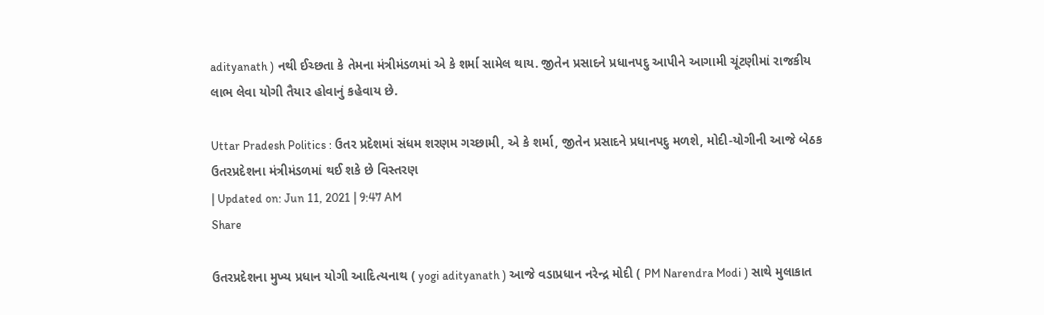adityanath ) નથી ઈચ્છતા કે તેમના મંત્રીમંડળમાં એ કે શર્મા સામેલ થાય. જીતેન પ્રસાદને પ્રધાનપદુ આપીને આગામી ચૂંટણીમાં રાજકીય લાભ લેવા યોગી તૈયાર હોવાનું કહેવાય છે.

Uttar Pradesh Politics : ઉતર પ્રદેશમાં સંધમ શરણમ ગચ્છામી, એ કે શર્મા, જીતેન પ્રસાદને પ્રધાનપદુ મળશે, મોદી-યોગીની આજે બેઠક
ઉતરપ્રદેશના મંત્રીમંડળમાં થઈ શકે છે વિસ્તરણ
| Updated on: Jun 11, 2021 | 9:47 AM
Share

ઉતરપ્રદેશના મુખ્ય પ્રધાન યોગી આદિત્યનાથ ( yogi adityanath ) આજે વડાપ્રધાન નરેન્દ્ર મોદી ( PM Narendra Modi ) સાથે મુલાકાત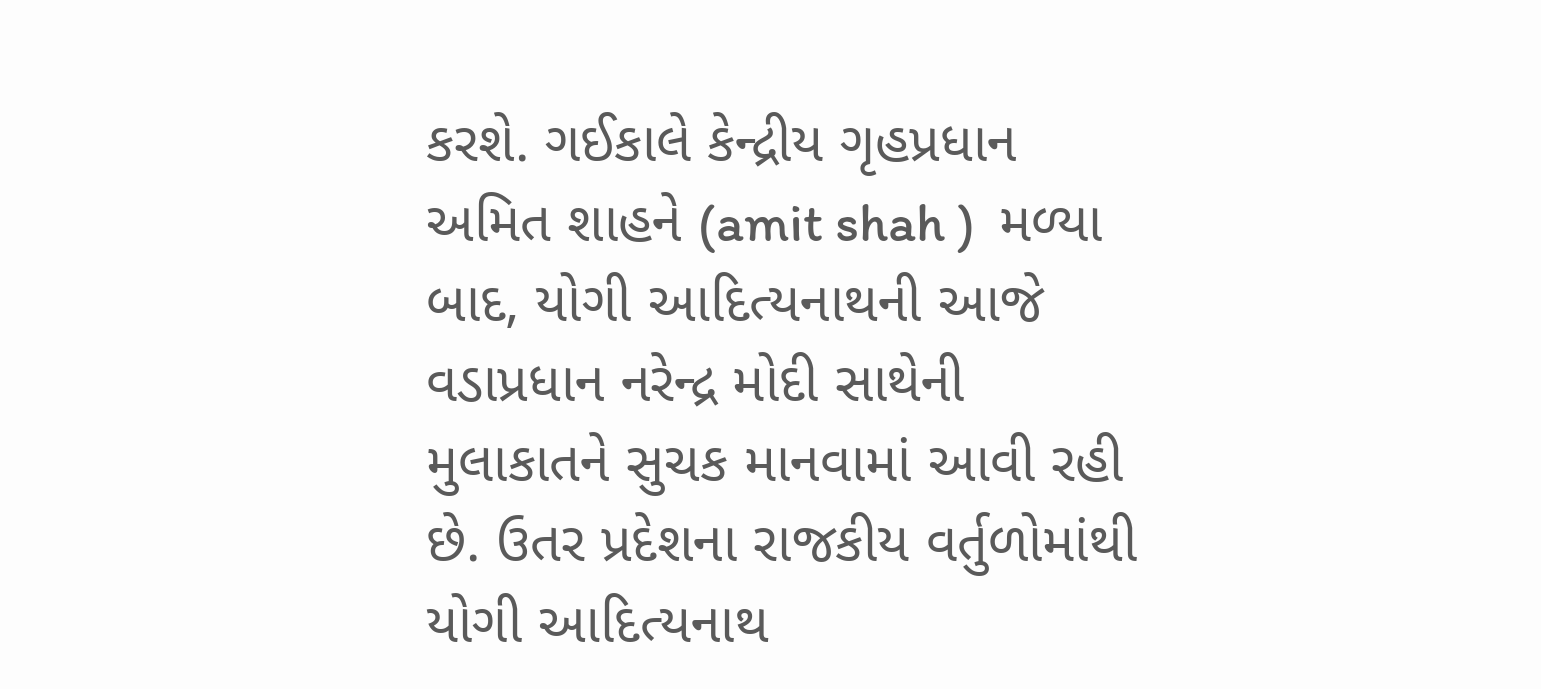કરશે. ગઈકાલે કેન્દ્રીય ગૃહપ્રધાન અમિત શાહને (amit shah )  મળ્યા બાદ, યોગી આદિત્યનાથની આજે વડાપ્રધાન નરેન્દ્ર મોદી સાથેની મુલાકાતને સુચક માનવામાં આવી રહી છે. ઉતર પ્રદેશના રાજકીય વર્તુળોમાંથી યોગી આદિત્યનાથ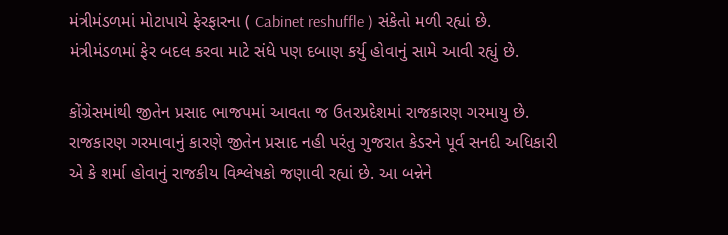મંત્રીમંડળમાં મોટાપાયે ફેરફારના ( Cabinet reshuffle ) સંકેતો મળી રહ્યાં છે. મંત્રીમંડળમાં ફેર બદલ કરવા માટે સંધે પણ દબાણ કર્યુ હોવાનું સામે આવી રહ્યું છે.

કોંગ્રેસમાંથી જીતેન પ્રસાદ ભાજપમાં આવતા જ ઉતરપ્રદેશમાં રાજકારણ ગરમાયુ છે. રાજકારણ ગરમાવાનું કારણે જીતેન પ્રસાદ નહી પરંતુ ગુજરાત કેડરને પૂર્વ સનદી અધિકારી એ કે શર્મા હોવાનું રાજકીય વિશ્લેષકો જણાવી રહ્યાં છે. આ બન્નેને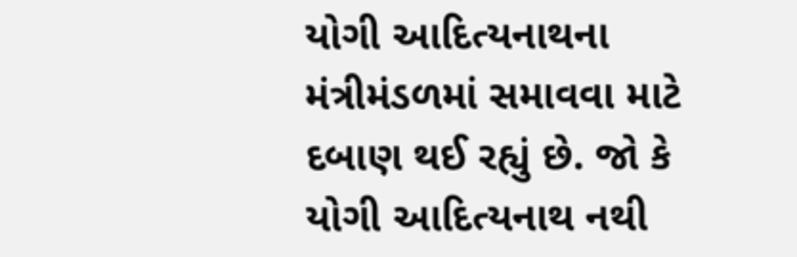યોગી આદિત્યનાથના મંત્રીમંડળમાં સમાવવા માટે દબાણ થઈ રહ્યું છે. જો કે યોગી આદિત્યનાથ નથી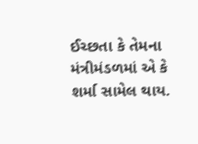ઈચ્છતા કે તેમના મંત્રીમંડળમાં એ કે શર્મા સામેલ થાય.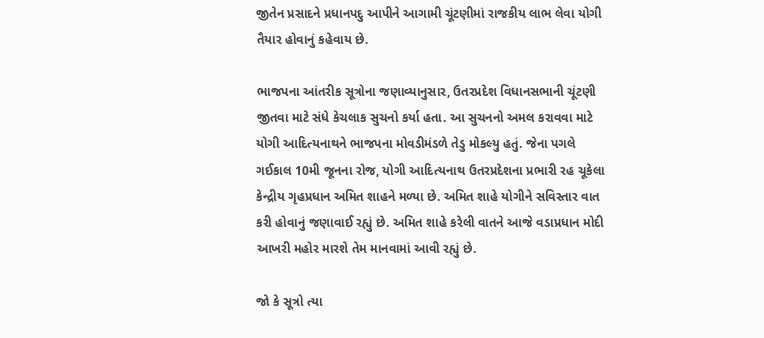જીતેન પ્રસાદને પ્રધાનપદુ આપીને આગામી ચૂંટણીમાં રાજકીય લાભ લેવા યોગી તૈયાર હોવાનું કહેવાય છે.

ભાજપના આંતરીક સૂત્રોના જણાવ્યાનુસાર, ઉતરપ્રદેશ વિધાનસભાની ચૂંટણી જીતવા માટે સંધે કેચલાક સુચનો કર્યા હતા. આ સુચનનો અમલ કરાવવા માટે યોગી આદિત્યનાથને ભાજપના મોવડીમંડળે તેડુ મોકલ્યુ હતું. જેના પગલે ગઈકાલ 10મી જૂનના રોજ, યોગી આદિત્યનાથ ઉતરપ્રદેશના પ્રભારી રહ ચૂકેલા કેન્દ્રીય ગૃહપ્રધાન અમિત શાહને મળ્યા છે. અમિત શાહે યોગીને સવિસ્તાર વાત કરી હોવાનું જણાવાઈ રહ્યું છે. અમિત શાહે કરેલી વાતને આજે વડાપ્રધાન મોદી આખરી મહોર મારશે તેમ માનવામાં આવી રહ્યું છે.

જો કે સૂત્રો ત્યા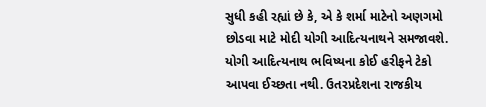સુધી કહી રહ્યાં છે કે, એ કે શર્મા માટેનો અણગમો છોડવા માટે મોદી યોગી આદિત્યનાથને સમજાવશે. યોગી આદિત્યનાથ ભવિષ્યના કોઈ હરીફને ટેકો આપવા ઈચ્છતા નથી. ઉતરપ્રદેશના રાજકીય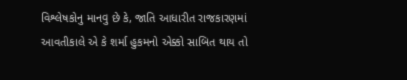વિશ્લેષકોનુ માનવુ છે કે, જાતિ આધારીત રાજકારણમાં આવતીકાલે એ કે શર્મા હુકમનો એક્કો સાબિત થાય તો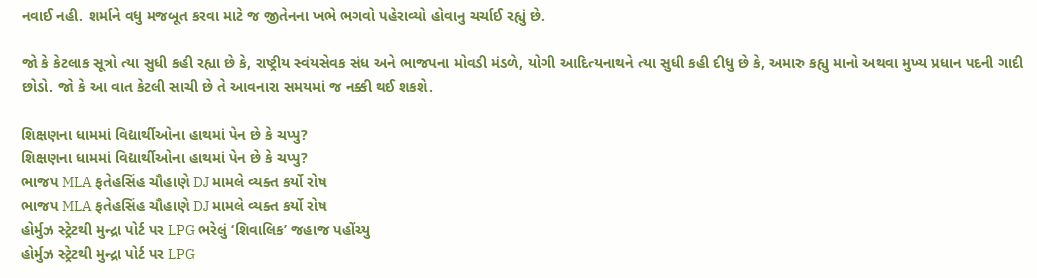નવાઈ નહી. શર્માને વધુ મજબૂત કરવા માટે જ જીતેનના ખભે ભગવો પહેરાવ્યો હોવાનુ ચર્ચાઈ રહ્યું છે.

જો કે કેટલાક સૂત્રો ત્યા સુધી કહી રહ્યા છે કે, રાષ્ટ્રીય સ્વંયસેવક સંધ અને ભાજપના મોવડી મંડળે, યોગી આદિત્યનાથને ત્યા સુધી કહી દીધુ છે કે, અમારુ કહ્યુ માનો અથવા મુખ્ય પ્રધાન પદની ગાદી છોડો. જો કે આ વાત કેટલી સાચી છે તે આવનારા સમયમાં જ નક્કી થઈ શકશે.

શિક્ષણના ધામમાં વિદ્યાર્થીઓના હાથમાં પેન છે કે ચપ્પુ?
શિક્ષણના ધામમાં વિદ્યાર્થીઓના હાથમાં પેન છે કે ચપ્પુ?
ભાજપ MLA ફતેહસિંહ ચૌહાણે DJ મામલે વ્યક્ત કર્યો રોષ
ભાજપ MLA ફતેહસિંહ ચૌહાણે DJ મામલે વ્યક્ત કર્યો રોષ
હોર્મુઝ સ્ટ્રેટથી મુન્દ્રા પોર્ટ પર LPG ભરેલું ‘શિવાલિક’ જહાજ પહોંચ્યુ
હોર્મુઝ સ્ટ્રેટથી મુન્દ્રા પોર્ટ પર LPG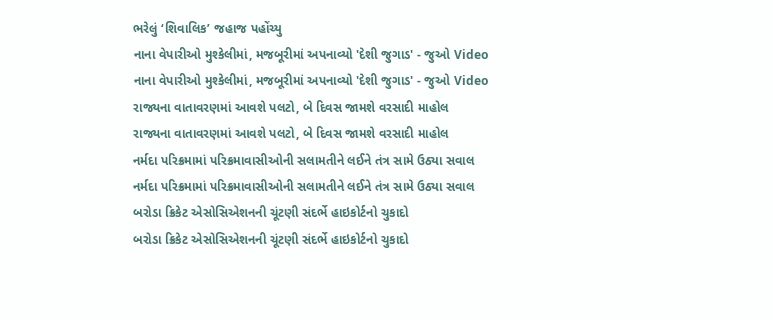ભરેલું ‘શિવાલિક’ જહાજ પહોંચ્યુ
નાના વેપારીઓ મુશ્કેલીમાં, મજબૂરીમાં અપનાવ્યો 'દેશી જુગાડ' - જુઓ Video
નાના વેપારીઓ મુશ્કેલીમાં, મજબૂરીમાં અપનાવ્યો 'દેશી જુગાડ' - જુઓ Video
રાજ્યના વાતાવરણમાં આવશે પલટો, બે દિવસ જામશે વરસાદી માહોલ
રાજ્યના વાતાવરણમાં આવશે પલટો, બે દિવસ જામશે વરસાદી માહોલ
નર્મદા પરિક્રમામાં પરિક્રમાવાસીઓની સલામતીને લઈને તંત્ર સામે ઉઠ્યા સવાલ
નર્મદા પરિક્રમામાં પરિક્રમાવાસીઓની સલામતીને લઈને તંત્ર સામે ઉઠ્યા સવાલ
બરોડા ક્રિકેટ એસોસિએશનની ચૂંટણી સંદર્ભે હાઇકોર્ટનો ચુકાદો
બરોડા ક્રિકેટ એસોસિએશનની ચૂંટણી સંદર્ભે હાઇકોર્ટનો ચુકાદો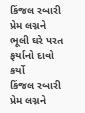કિંજલ રબારી પ્રેમ લગ્નને ભૂલી ઘરે પરત ફર્યાનો દાવો કર્યો
કિંજલ રબારી પ્રેમ લગ્નને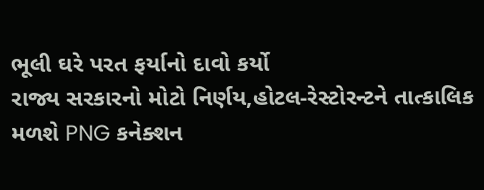ભૂલી ઘરે પરત ફર્યાનો દાવો કર્યો
રાજ્ય સરકારનો મોટો નિર્ણય,હોટલ-રેસ્ટોરન્ટને તાત્કાલિક મળશે PNG કનેક્શન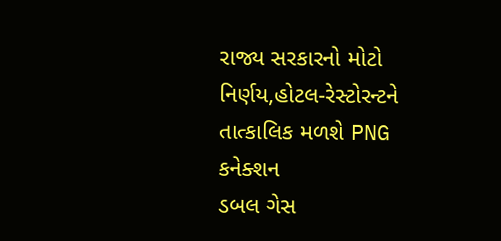રાજ્ય સરકારનો મોટો નિર્ણય,હોટલ-રેસ્ટોરન્ટને તાત્કાલિક મળશે PNG કનેક્શન
ડબલ ગેસ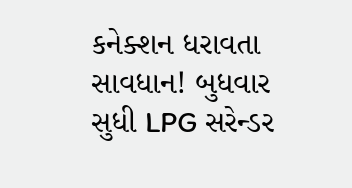કનેક્શન ધરાવતા સાવધાન! બુધવાર સુધી LPG સરેન્ડર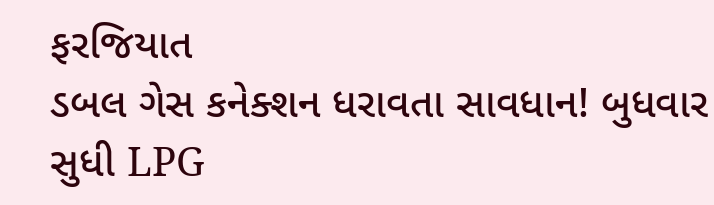ફરજિયાત
ડબલ ગેસ કનેક્શન ધરાવતા સાવધાન! બુધવાર સુધી LPG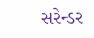સરેન્ડર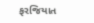ફરજિયાત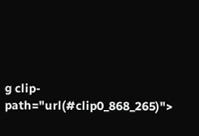g clip-path="url(#clip0_868_265)">